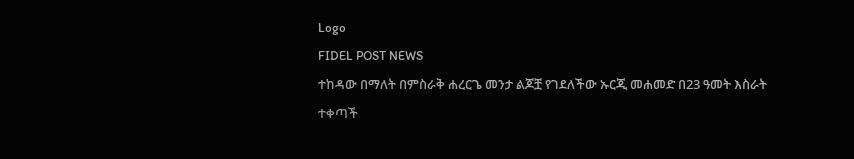Logo
FIDEL POST NEWS
ተከዳው በማለት በምስራቅ ሐረርጌ መንታ ልጆቿ የገደለችው ኡርጂ መሐመድ በ23 ዓመት እስራት ተቀጣች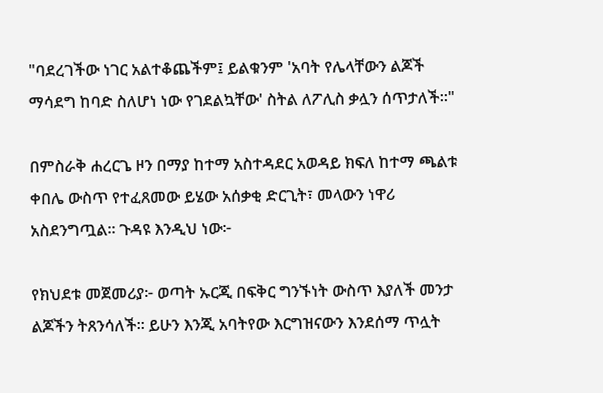"ባደረገችው ነገር አልተቆጨችም፤ ይልቁንም 'አባት የሌላቸውን ልጆች ማሳደግ ከባድ ስለሆነ ነው የገደልኳቸው' ስትል ለፖሊስ ቃሏን ሰጥታለች።"

በምስራቅ ሐረርጌ ዞን በማያ ከተማ አስተዳደር አወዳይ ክፍለ ከተማ ጫልቱ ቀበሌ ውስጥ የተፈጸመው ይሄው አሰቃቂ ድርጊት፣ መላውን ነዋሪ አስደንግጧል። ጉዳዩ እንዲህ ነው፦

የክህደቱ መጀመሪያ፦ ወጣት ኡርጂ በፍቅር ግንኙነት ውስጥ እያለች መንታ ልጆችን ትጸንሳለች። ይሁን እንጂ አባትየው እርግዝናውን እንደሰማ ጥሏት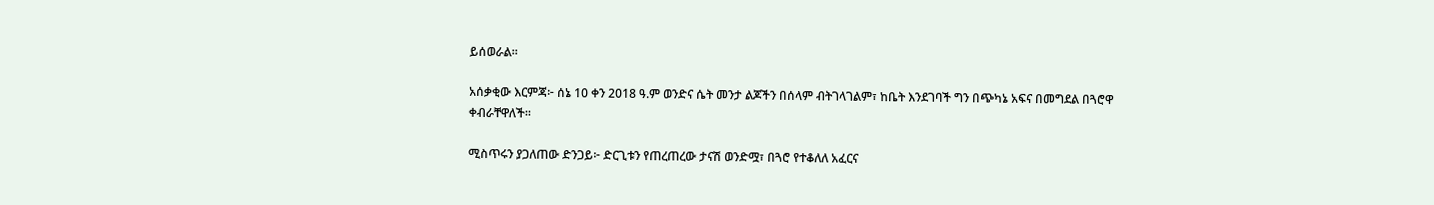ይሰወራል።

አሰቃቂው እርምጃ፦ ሰኔ 10 ቀን 2018 ዓ.ም ወንድና ሴት መንታ ልጆችን በሰላም ብትገላገልም፣ ከቤት እንደገባች ግን በጭካኔ አፍና በመግደል በጓሮዋ ቀብራቸዋለች።

ሚስጥሩን ያጋለጠው ድንጋይ፦ ድርጊቱን የጠረጠረው ታናሽ ወንድሟ፣ በጓሮ የተቆለለ አፈርና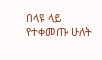በላዩ ላይ የተቀመጡ ሁለት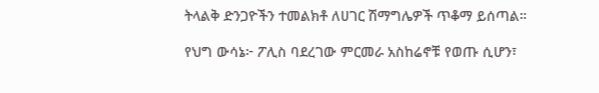ትላልቅ ድንጋዮችን ተመልክቶ ለሀገር ሽማግሌዎች ጥቆማ ይሰጣል።

የህግ ውሳኔ፦ ፖሊስ ባደረገው ምርመራ አስከሬኖቹ የወጡ ሲሆን፣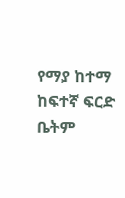የማያ ከተማ ከፍተኛ ፍርድ ቤትም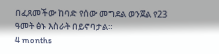በፈጸመችው ከባድ የሰው መግደል ወንጀል የ23 ዓመት ፅኑ እስራት በይኖባታል።
4 months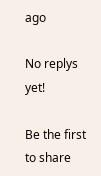ago

No replys yet!

Be the first to share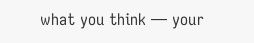what you think — your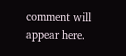comment will appear here.